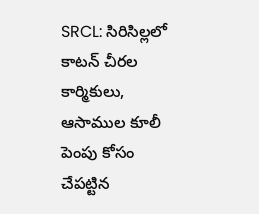SRCL: సిరిసిల్లలో కాటన్ చీరల కార్మికులు, ఆసాముల కూలీ పెంపు కోసం చేపట్టిన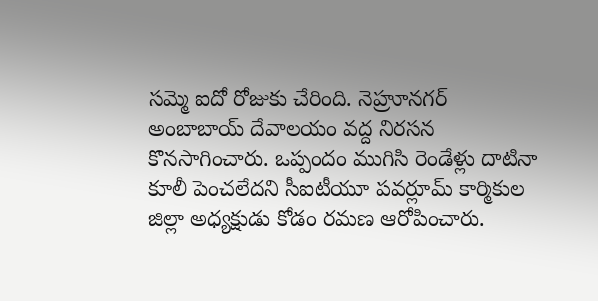సమ్మె ఐదో రోజుకు చేరింది. నెహ్రూనగర్ అంబాబాయ్ దేవాలయం వద్ద నిరసన కొనసాగించారు. ఒప్పందం ముగిసి రెండేళ్లు దాటినా కూలీ పెంచలేదని సీఐటీయూ పవర్లూమ్ కార్మికుల జిల్లా అధ్యక్షుడు కోడం రమణ ఆరోపించారు.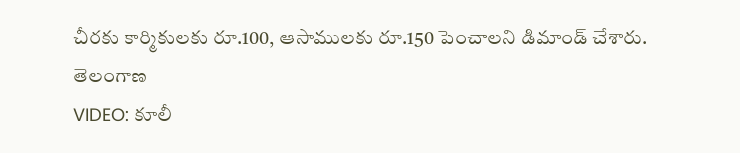చీరకు కార్మికులకు రూ.100, ఆసాములకు రూ.150 పెంచాలని డిమాండ్ చేశారు.
తెలంగాణ
VIDEO: కూలీ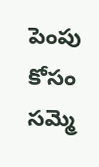పెంపు కోసం సమ్మె